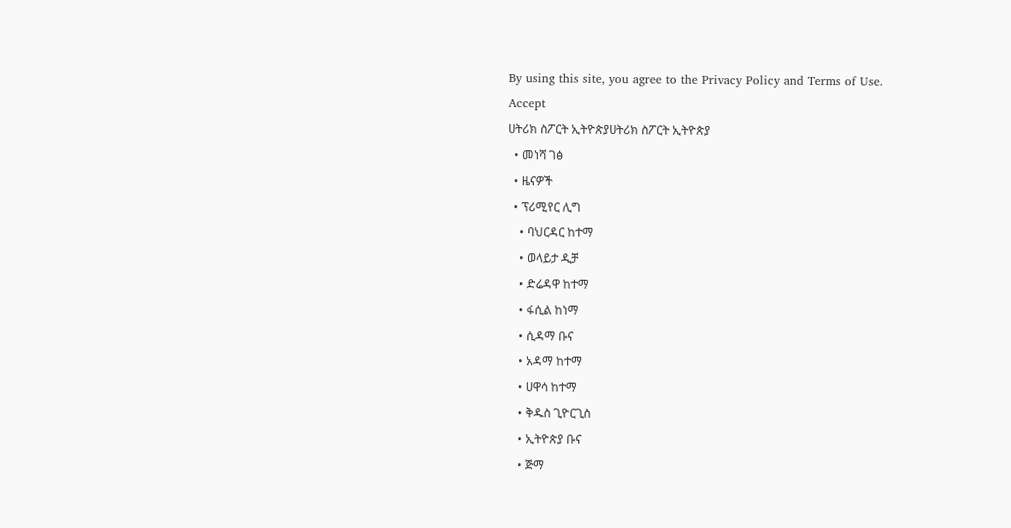By using this site, you agree to the Privacy Policy and Terms of Use.
Accept
ሀትሪክ ስፖርት ኢትዮጵያሀትሪክ ስፖርት ኢትዮጵያ
  • መነሻ ገፅ
  • ዜናዎች
  • ፕሪሚየር ሊግ
    • ባህርዳር ከተማ
    • ወላይታ ዲቻ
    • ድሬዳዋ ከተማ
    • ፋሲል ከነማ
    • ሲዳማ ቡና
    • አዳማ ከተማ
    • ሀዋሳ ከተማ
    • ቅዱስ ጊዮርጊስ
    • ኢትዮጵያ ቡና
    • ጅማ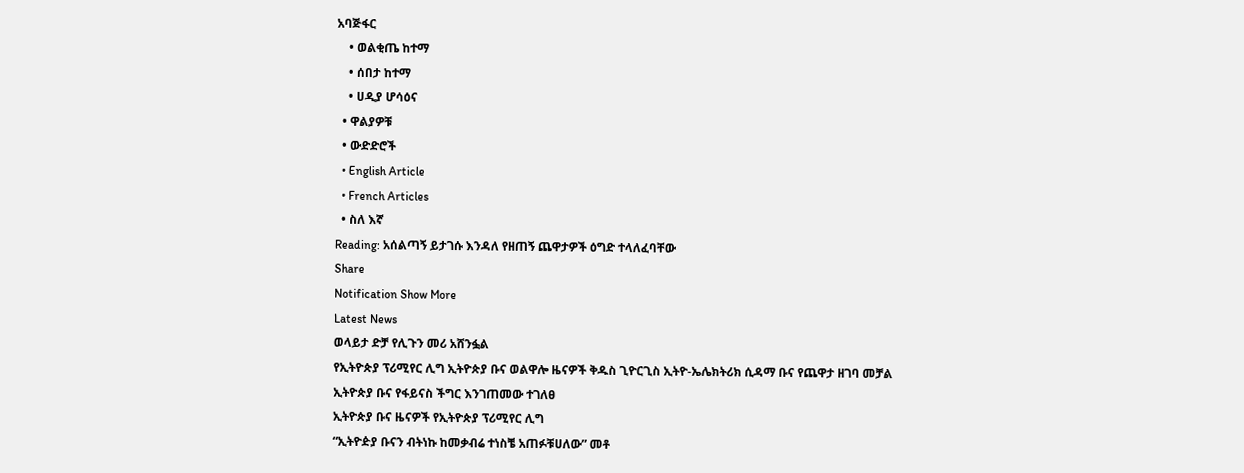አባጅፋር
    • ወልቂጤ ከተማ
    • ሰበታ ከተማ
    • ሀዲያ ሆሳዕና
  • ዋልያዎቹ
  • ውድድሮች
  • English Article
  • French Articles
  • ስለ እኛ
Reading: አሰልጣኝ ይታገሱ እንዳለ የዘጠኝ ጨዋታዎች ዕግድ ተላለፈባቸው
Share
Notification Show More
Latest News
ወላይታ ድቻ የሊጉን መሪ አሸንፏል
የኢትዮጵያ ፕሪሚየር ሊግ ኢትዮጵያ ቡና ወልዋሎ ዜናዎች ቅዱስ ጊዮርጊስ ኢትዮ-ኤሌክትሪክ ሲዳማ ቡና የጨዋታ ዘገባ መቻል
ኢትዮጵያ ቡና የፋይናስ ችግር እንገጠመው ተገለፀ
ኢትዮጵያ ቡና ዜናዎች የኢትዮጵያ ፕሪሚየር ሊግ
“ኢትዮዽያ ቡናን ብትነኩ ከመቃብሬ ተነስቼ አጠፉቹሀለው” መቶ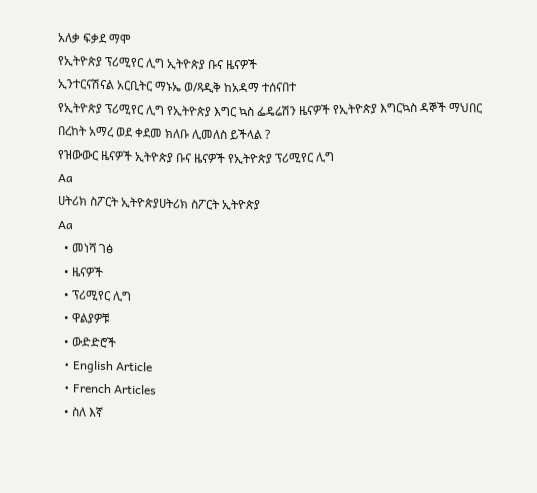አለቃ ፍቃደ ማሞ
የኢትዮጵያ ፕሪሚየር ሊግ ኢትዮጵያ ቡና ዜናዎች
ኢንተርናሽናል አርቢትር ማኑኤ ወ/ጻዲቅ ከአዳማ ተሰናበተ
የኢትዮጵያ ፕሪሚየር ሊግ የኢትዮጵያ እግር ኳስ ፌዴሬሽን ዜናዎች የኢትዮጵያ እግርኳስ ዳኞች ማህበር
በረከት አማረ ወደ ቀደመ ክለቡ ሊመለስ ይችላል ?
የዝውውር ዜናዎች ኢትዮጵያ ቡና ዜናዎች የኢትዮጵያ ፕሪሚየር ሊግ
Aa
ሀትሪክ ስፖርት ኢትዮጵያሀትሪክ ስፖርት ኢትዮጵያ
Aa
  • መነሻ ገፅ
  • ዜናዎች
  • ፕሪሚየር ሊግ
  • ዋልያዎቹ
  • ውድድሮች
  • English Article
  • French Articles
  • ስለ እኛ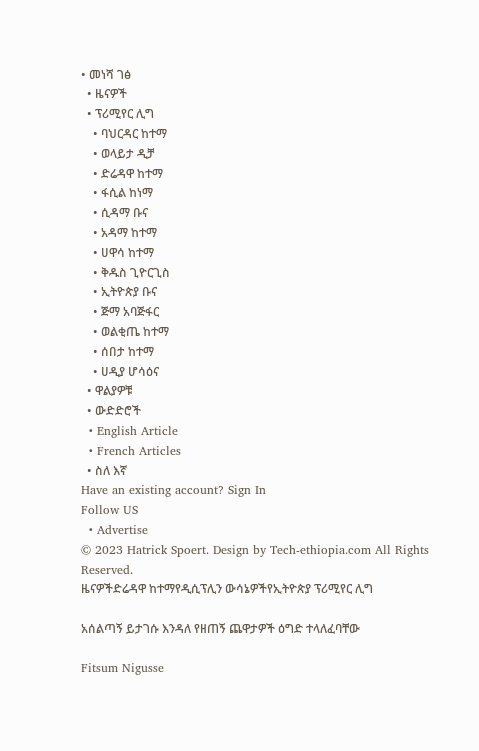• መነሻ ገፅ
  • ዜናዎች
  • ፕሪሚየር ሊግ
    • ባህርዳር ከተማ
    • ወላይታ ዲቻ
    • ድሬዳዋ ከተማ
    • ፋሲል ከነማ
    • ሲዳማ ቡና
    • አዳማ ከተማ
    • ሀዋሳ ከተማ
    • ቅዱስ ጊዮርጊስ
    • ኢትዮጵያ ቡና
    • ጅማ አባጅፋር
    • ወልቂጤ ከተማ
    • ሰበታ ከተማ
    • ሀዲያ ሆሳዕና
  • ዋልያዎቹ
  • ውድድሮች
  • English Article
  • French Articles
  • ስለ እኛ
Have an existing account? Sign In
Follow US
  • Advertise
© 2023 Hatrick Spoert. Design by Tech-ethiopia.com All Rights Reserved.
ዜናዎችድሬዳዋ ከተማየዲሲፕሊን ውሳኔዎችየኢትዮጵያ ፕሪሚየር ሊግ

አሰልጣኝ ይታገሱ እንዳለ የዘጠኝ ጨዋታዎች ዕግድ ተላለፈባቸው

Fitsum Nigusse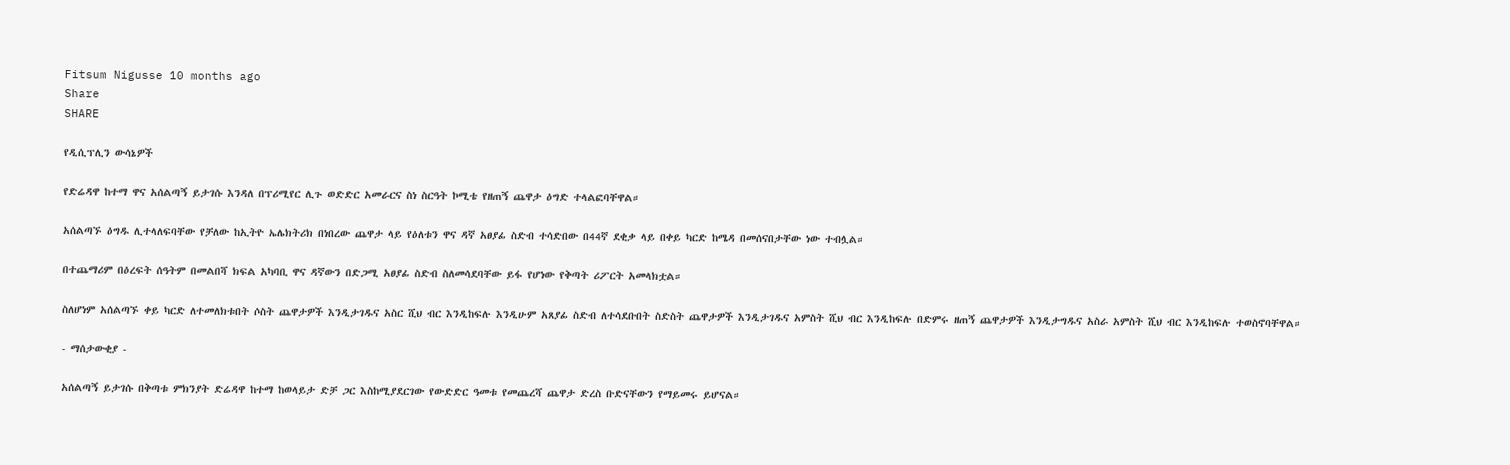Fitsum Nigusse 10 months ago
Share
SHARE

የዲሲፕሊን ውሳኔዎች

የድሬዳዋ ከተማ ዋና አሰልጣኝ ይታገሱ እንዳለ በፕሪሚየር ሊጉ ወድድር አመራርና ስነ ስርዓት ኮሚቴ የዘጠኝ ጨዋታ ዕግድ ተላልፎባቸዋል።

አሰልጣኙ ዕግዱ ሊተላለፍባቸው የቻለው ከኢትዮ ኤሌክትሪክ በነበረው ጨዋታ ላይ የዕለቱን ዋና ዳኛ አፀያፊ ስድብ ተሳድበው በ44ኛ ደቂቃ ላይ በቀይ ካርድ ከሜዳ በመሰናበታቸው ነው ተብሏል።

በተጨማሪም በዕረፍት ሰዓትም በመልበሻ ክፍል አካባቢ ዋና ዳኛውን በድጋሚ አፀያፊ ስድብ ስለመሳደባቸው ይፋ የሆነው የቅጣት ሪፖርት አመላክቷል።

ስለሆነም አሰልጣኙ ቀይ ካርድ ለተመለክቱበት ሶስት ጨዋታዎች እንዲታገዱና አስር ሺህ ብር እንዲከፍሉ እንዲሁም አጸያፊ ስድብ ለተሳደቡበት ስድስት ጨዋታዎች እንዲታገዱና አምስት ሺህ ብር እንዲከፍሉ በድምሩ ዘጠኝ ጨዋታዎች እንዲታግዱና አስራ አምስት ሺህ ብር እንዲከፍሉ ተወስኖባቸዋል።

- ማሰታውቂያ -

አሰልጣኝ ይታገሱ በቅጣቱ ምክንያት ድሬዳዋ ከተማ ከወላይታ ድቻ ጋር እስከሚያደርገው የውድድር ዓመቱ የመጨረሻ ጨዋታ ድረስ ቡድናቸውን የማይመሩ ይሆናል።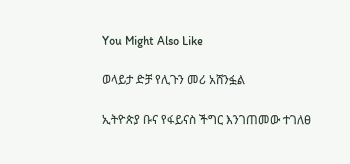You Might Also Like

ወላይታ ድቻ የሊጉን መሪ አሸንፏል

ኢትዮጵያ ቡና የፋይናስ ችግር እንገጠመው ተገለፀ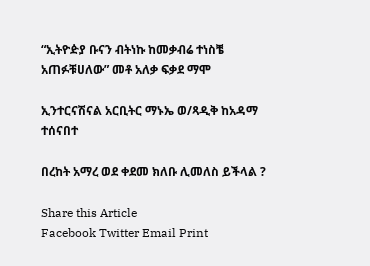“ኢትዮዽያ ቡናን ብትነኩ ከመቃብሬ ተነስቼ አጠፉቹሀለው” መቶ አለቃ ፍቃደ ማሞ

ኢንተርናሽናል አርቢትር ማኑኤ ወ/ጻዲቅ ከአዳማ ተሰናበተ

በረከት አማረ ወደ ቀደመ ክለቡ ሊመለስ ይችላል ?

Share this Article
Facebook Twitter Email Print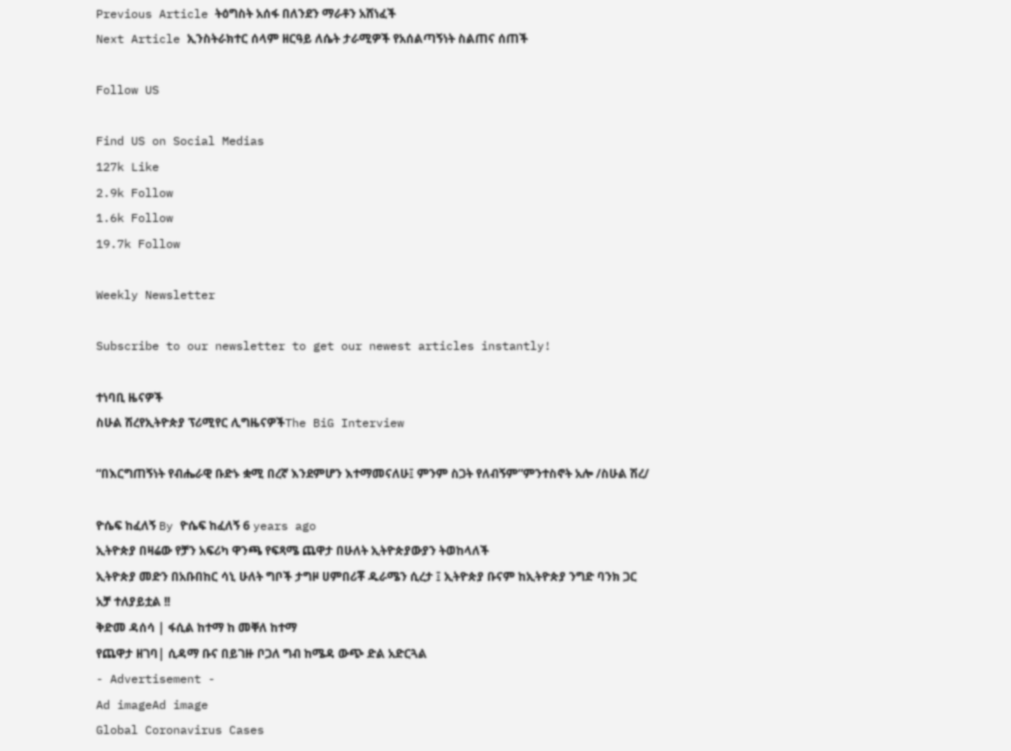Previous Article ትዕግስት አሰፋ በለንደን ማራቶን አሸነፈች
Next Article ኢንስትራክተር ሰላም ዘርዓይ ለሴት ታራሚዎች የአሰልጣኝነት ስልጠና ሰጠች

Follow US

Find US on Social Medias
127k Like
2.9k Follow
1.6k Follow
19.7k Follow

Weekly Newsletter

Subscribe to our newsletter to get our newest articles instantly!

ተነባቢ ዜናዎች
ስሁል ሽረየኢትዮጵያ ፕሪሚየር ሊግዜናዎችThe BiG Interview

“በእርግጠኝነት የብሔራዊ ቡድኑ ቋሚ በረኛ እንደምሆን እተማመናለሁ፤ ምንም ስጋት የለብኝም”ምንተስኖት አሎ /ስሁል ሽረ/

ዮሴፍ ከፈለኝ By ዮሴፍ ከፈለኝ 6 years ago
ኢትዮጵያ በዛሬው የቻን አፍሪካ ዋንጫ የፍጻሜ ጨዋታ በሁለት ኢትዮጵያውያን ትወከላለች
ኢትዮጵያ መድን በአቡበከር ሳኒ ሁለት ግቦች ታግዞ ሀምበሪቾ ዱራሜን ሲረታ ፤ ኢትዮጵያ ቡናም ከኢትዮጵያ ንግድ ባንክ ጋር አቻ ተለያይቷል !!
ቅድመ ዳሰሳ | ፋሲል ከተማ ከ መቐለ ከተማ
የጨዋታ ዘገባ| ሲዳማ ቡና በይገዙ ቦጋለ ግብ ከሜዳ ውጭ ድል አድርጓል
- Advertisement -
Ad imageAd image
Global Coronavirus Cases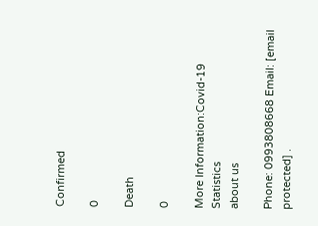Confirmed

0

Death

0

More Information:Covid-19 Statistics
about us

Phone: 0993808668 Email: [email protected] .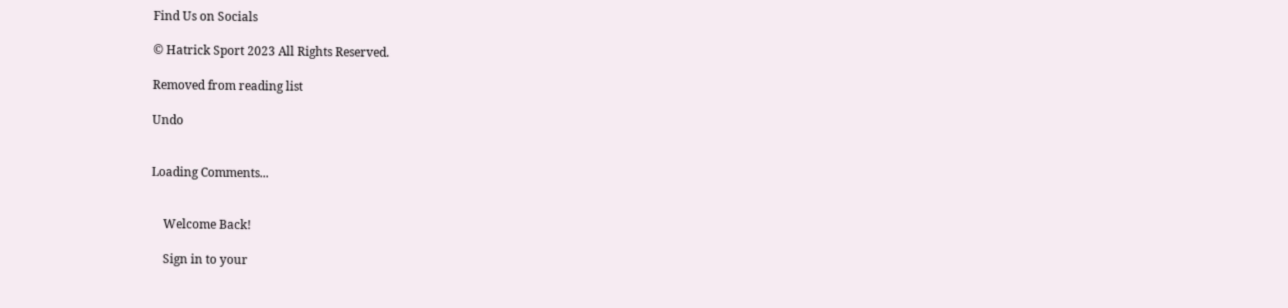Find Us on Socials

© Hatrick Sport 2023 All Rights Reserved.

Removed from reading list

Undo


Loading Comments...


    Welcome Back!

    Sign in to your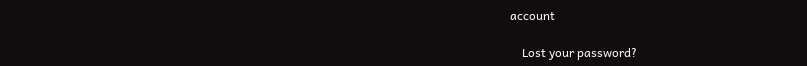account

    Lost your password?